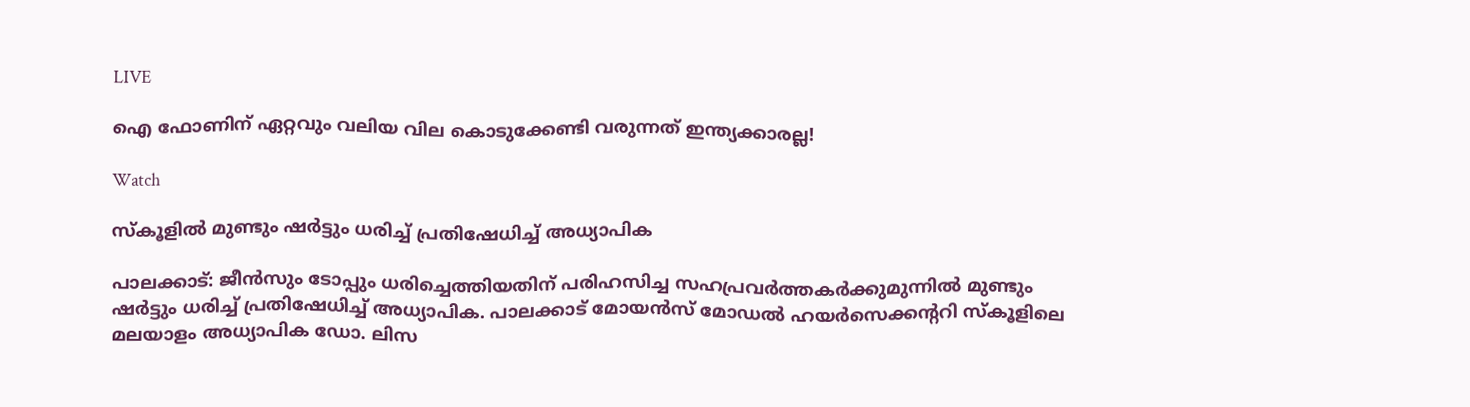LIVE

ഐ ഫോണിന് ഏറ്റവും വലിയ വില കൊടുക്കേണ്ടി വരുന്നത് ഇന്ത്യക്കാരല്ല!

Watch

സ്കൂളില്‍ മുണ്ടും ഷര്‍ട്ടും ധരിച്ച് പ്രതിഷേധിച്ച് അധ്യാപിക

പാലക്കാട്: ജീന്‍സും ടോപ്പും ധരിച്ചെത്തിയതിന് പരിഹസിച്ച സഹപ്രവര്‍ത്തകര്‍ക്കുമുന്നില്‍ മുണ്ടും ഷര്‍ട്ടും ധരിച്ച് പ്രതിഷേധിച്ച് അധ്യാപിക. പാലക്കാട് മോയന്‍സ് മോഡല്‍ ഹയര്‍സെക്കന്ററി സ്‌കൂളിലെ മലയാളം അധ്യാപിക ഡോ. ലിസ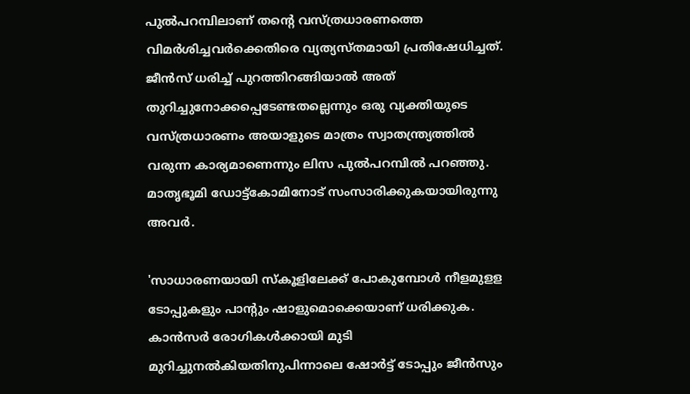പുല്‍പറമ്പിലാണ് തന്റെ വസ്ത്രധാരണത്തെ വിമര്‍ശിച്ചവര്‍ക്കെതിരെ വ്യത്യസ്തമായി പ്രതിഷേധിച്ചത്. ജീന്‍സ് ധരിച്ച് പുറത്തിറങ്ങിയാല്‍ അത് തുറിച്ചുനോക്കപ്പെടേണ്ടതല്ലെന്നും ഒരു വ്യക്തിയുടെ വസ്ത്രധാരണം അയാളുടെ മാത്രം സ്വാതന്ത്ര്യത്തില്‍ വരുന്ന കാര്യമാണെന്നും ലിസ പുല്‍പറമ്പില്‍ പറഞ്ഞു. മാതൃഭൂമി ഡോട്ട്‌കോമിനോട് സംസാരിക്കുകയായിരുന്നു അവര്‍.

'സാധാരണയായി സ്‌കൂളിലേക്ക് പോകുമ്പോള്‍ നീളമുളള ടോപ്പുകളും പാന്റും ഷാളുമൊക്കെയാണ് ധരിക്കുക. കാന്‍സര്‍ രോഗികള്‍ക്കായി മുടി മുറിച്ചുനല്‍കിയതിനുപിന്നാലെ ഷോര്‍ട്ട് ടോപ്പും ജീന്‍സും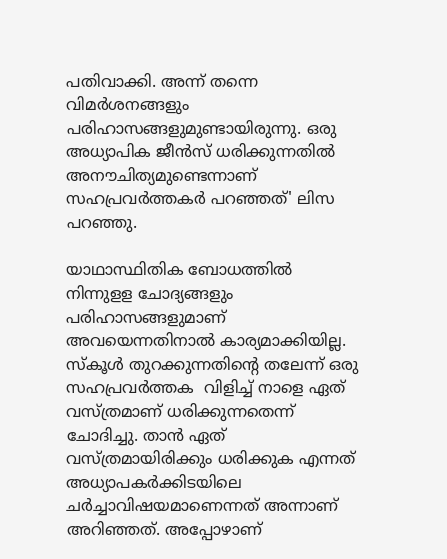പതിവാക്കി. അന്ന് തന്നെ വിമര്‍ശനങ്ങളും പരിഹാസങ്ങളുമുണ്ടായിരുന്നു. ഒരു അധ്യാപിക ജീന്‍സ് ധരിക്കുന്നതില്‍ അനൗചിത്യമുണ്ടെന്നാണ് സഹപ്രവര്‍ത്തകര്‍ പറഞ്ഞത്' ലിസ പറഞ്ഞു.

യാഥാസ്ഥിതിക ബോധത്തില്‍ നിന്നുളള ചോദ്യങ്ങളും പരിഹാസങ്ങളുമാണ് അവയെന്നതിനാല്‍ കാര്യമാക്കിയില്ല. സ്‌കൂള്‍ തുറക്കുന്നതിന്റെ തലേന്ന് ഒരു സഹപ്രവര്‍ത്തക  വിളിച്ച് നാളെ ഏത് വസ്ത്രമാണ് ധരിക്കുന്നതെന്ന് ചോദിച്ചു. താന്‍ ഏത് വസ്ത്രമായിരിക്കും ധരിക്കുക എന്നത് അധ്യാപകര്‍ക്കിടയിലെ ചര്‍ച്ചാവിഷയമാണെന്നത് അന്നാണ് അറിഞ്ഞത്. അപ്പോഴാണ്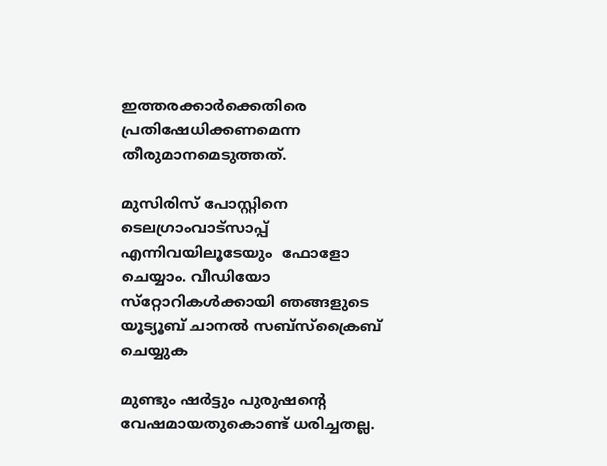ഇത്തരക്കാര്‍ക്കെതിരെ പ്രതിഷേധിക്കണമെന്ന തീരുമാനമെടുത്തത്.

മുസിരിസ് പോസ്റ്റിനെ ടെലഗ്രാംവാട്‌സാപ്പ് എന്നിവയിലൂടേയും  ഫോളോ ചെയ്യാം. വീഡിയോ സ്‌റ്റോറികള്‍ക്കായി ഞങ്ങളുടെ യൂട്യൂബ് ചാനല്‍ സബ്‌സ്‌ക്രൈബ് ചെയ്യുക

മുണ്ടും ഷര്‍ട്ടും പുരുഷന്റെ വേഷമായതുകൊണ്ട് ധരിച്ചതല്ല.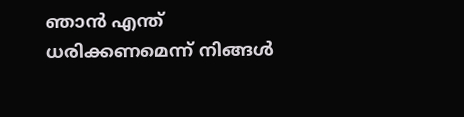ഞാന്‍ എന്ത് ധരിക്കണമെന്ന് നിങ്ങള്‍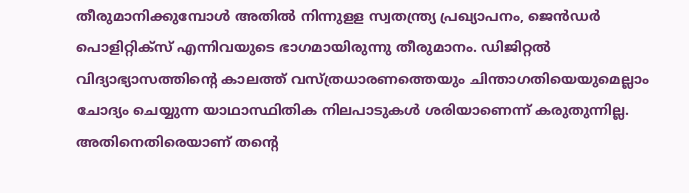തീരുമാനിക്കുമ്പോള്‍ അതില്‍ നിന്നുളള സ്വതന്ത്ര്യ പ്രഖ്യാപനം, ജെന്‍ഡര്‍ പൊളിറ്റിക്‌സ് എന്നിവയുടെ ഭാഗമായിരുന്നു തീരുമാനം. ഡിജിറ്റല്‍ വിദ്യാഭ്യാസത്തിന്റെ കാലത്ത് വസ്ത്രധാരണത്തെയും ചിന്താഗതിയെയുമെല്ലാം ചോദ്യം ചെയ്യുന്ന യാഥാസ്ഥിതിക നിലപാടുകള്‍ ശരിയാണെന്ന് കരുതുന്നില്ല. അതിനെതിരെയാണ് തന്റെ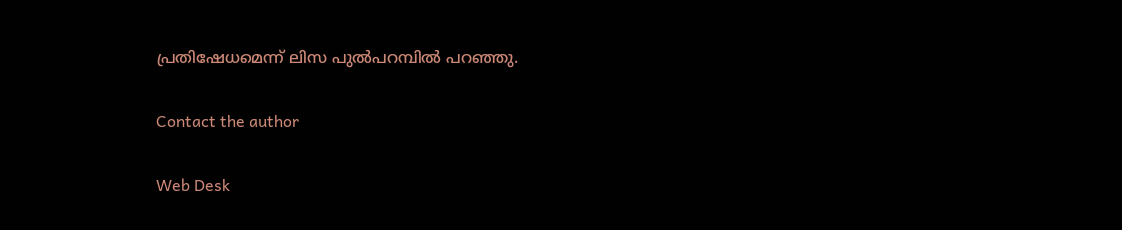പ്രതിഷേധമെന്ന് ലിസ പുല്‍പറമ്പില്‍ പറഞ്ഞു.

Contact the author

Web Desk